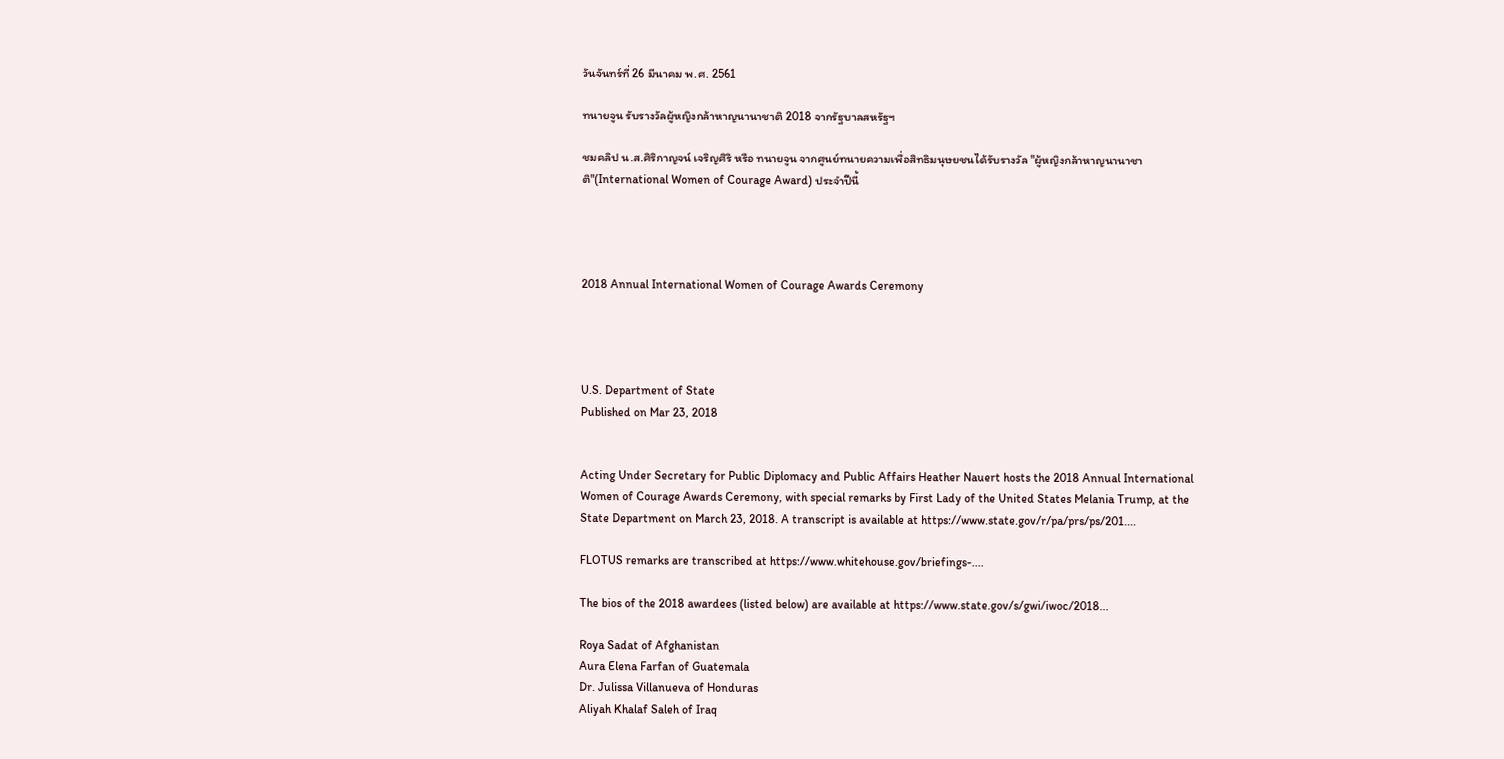วันจันทร์ที่ 26 มีนาคม พ.ศ. 2561

ทนายจูน รับรางวัลผู้หญิงกล้าหาญนานาชาติ 2018 จากรัฐบาลสหรัฐฯ

ชมคลิป น.ส.ศิริกาญจน์ เจริญศิริ หรือ ทนายจูน จากศูนย์ทนายความเพื่อสิทธิมนุษยชนได้รับรางวัล "ผู้หญิงกล้าหาญนานาชาติ"(International Women of Courage Award) ประจำปีนี้




2018 Annual International Women of Courage Awards Ceremony




U.S. Department of State
Published on Mar 23, 2018


Acting Under Secretary for Public Diplomacy and Public Affairs Heather Nauert hosts the 2018 Annual International Women of Courage Awards Ceremony, with special remarks by First Lady of the United States Melania Trump, at the State Department on March 23, 2018. A transcript is available at https://www.state.gov/r/pa/prs/ps/201....

FLOTUS remarks are transcribed at https://www.whitehouse.gov/briefings-....

The bios of the 2018 awardees (listed below) are available at https://www.state.gov/s/gwi/iwoc/2018...

Roya Sadat of Afghanistan
Aura Elena Farfan of Guatemala
Dr. Julissa Villanueva of Honduras
Aliyah Khalaf Saleh of Iraq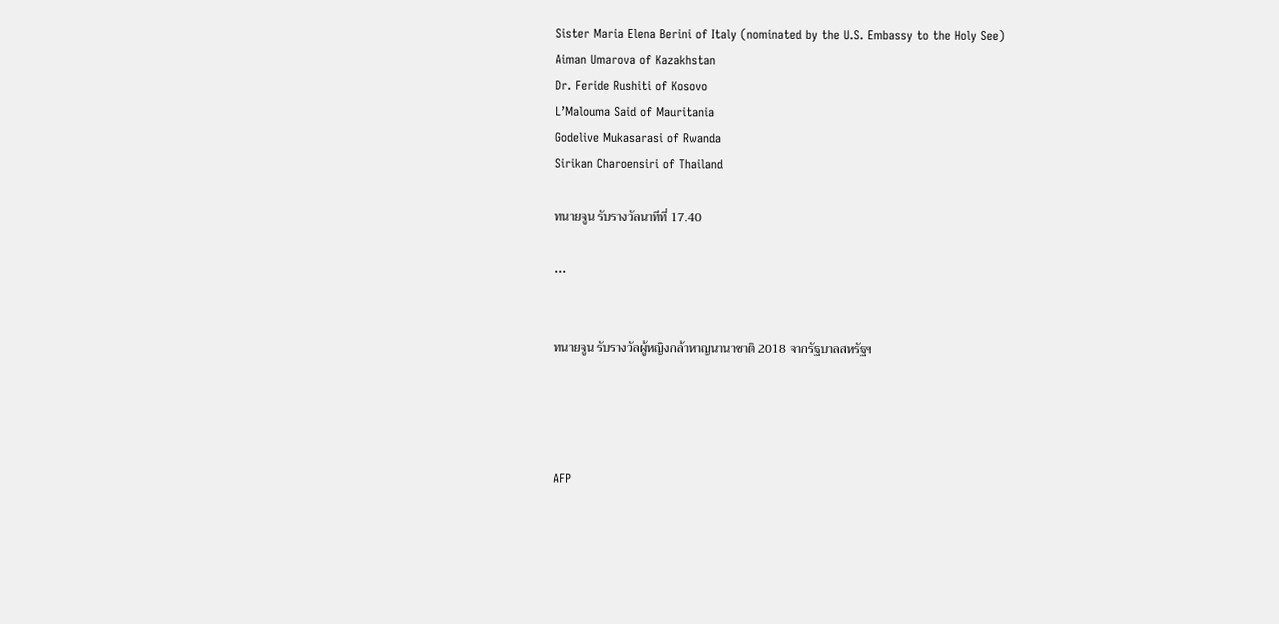Sister Maria Elena Berini of Italy (nominated by the U.S. Embassy to the Holy See)
Aiman Umarova of Kazakhstan
Dr. Feride Rushiti of Kosovo
L’Malouma Said of Mauritania
Godelive Mukasarasi of Rwanda
Sirikan Charoensiri of Thailand

ทนายจูน รับรางวัลนาทีที่ 17.40

...


ทนายจูน รับรางวัลผู้หญิงกล้าหาญนานาชาติ 2018 จากรัฐบาลสหรัฐฯ




AFP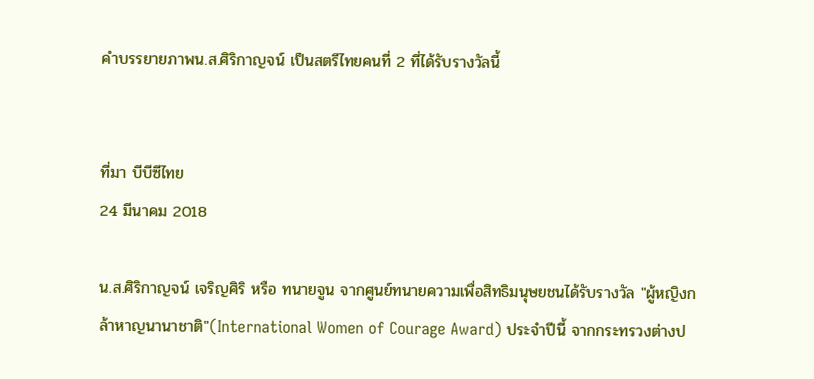คำบรรยายภาพน.ส.ศิริกาญจน์ เป็นสตรีไทยคนที่ 2 ที่ได้รับรางวัลนี้


ที่มา บีบีซีไทย
24 มีนาคม 2018

น.ส.ศิริกาญจน์ เจริญศิริ หรือ ทนายจูน จากศูนย์ทนายความเพื่อสิทธิมนุษยชนได้รับรางวัล "ผู้หญิงกล้าหาญนานาชาติ"(International Women of Courage Award) ประจำปีนี้ จากกระทรวงต่างป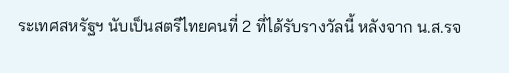ระเทศสหรัฐฯ นับเป็นสตรีไทยคนที่ 2 ที่ได้รับรางวัลนี้ หลังจาก น.ส.รจ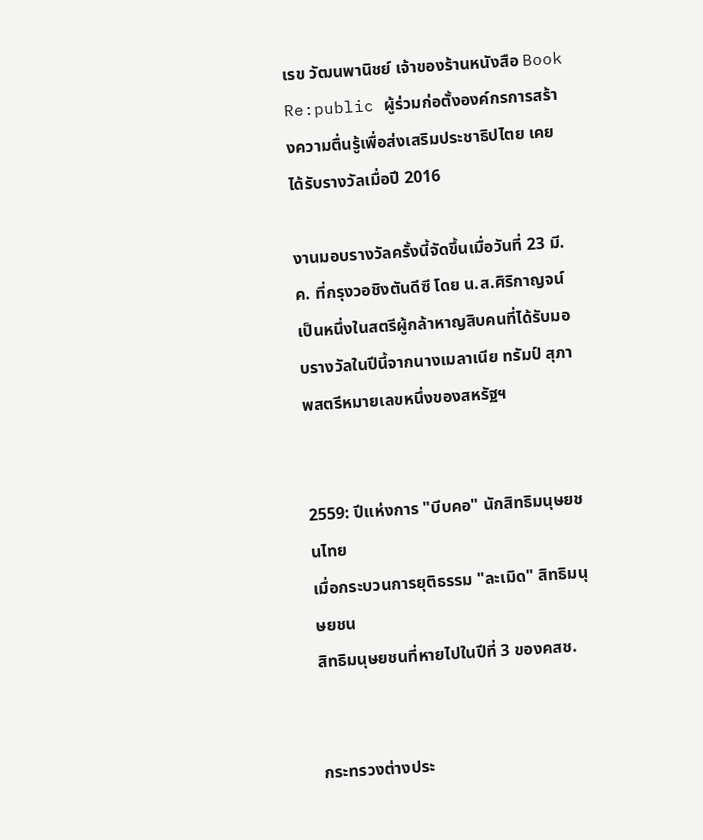เรข วัฒนพานิชย์ เจ้าของร้านหนังสือ Book Re:public ผู้ร่วมก่อตั้งองค์กรการสร้างความตื่นรู้เพื่อส่งเสริมประชาธิปไตย เคยได้รับรางวัลเมื่อปี 2016

งานมอบรางวัลครั้งนี้จัดขึ้นเมื่อวันที่ 23 มี.ค. ที่กรุงวอชิงตันดีซี โดย น.ส.ศิริกาญจน์ เป็นหนึ่งในสตรีผู้กล้าหาญสิบคนที่ได้รับมอบรางวัลในปีนี้จากนางเมลาเนีย ทรัมป์ สุภาพสตรีหมายเลขหนึ่งของสหรัฐฯ


2559: ปีแห่งการ "บีบคอ" นักสิทธิมนุษยชนไทย
เมื่อกระบวนการยุติธรรม "ละเมิด" สิทธิมนุษยชน
สิทธิมนุษยชนที่หายไปในปีที่ 3 ของคสช.


กระทรวงต่างประ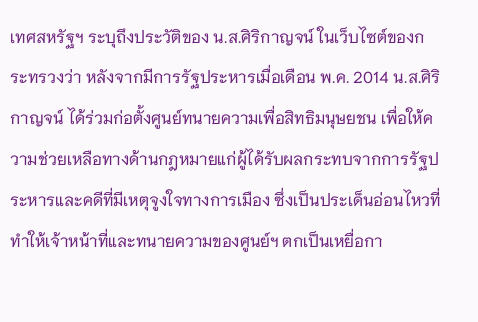เทศสหรัฐฯ ระบุถึงประวัติของ น.ส.ศิริกาญจน์ ในเว็บไซต์ของกระทรวงว่า หลังจากมีการรัฐประหารเมื่อเดือน พ.ค. 2014 น.ส.ศิริกาญจน์ ได้ร่วมก่อตั้งศูนย์ทนายความเพื่อสิทธิมนุษยชน เพื่อให้ความช่วยเหลือทางด้านกฎหมายแก่ผู้ได้รับผลกระทบจากการรัฐประหารและคดีที่มีเหตุจูงใจทางการเมือง ซึ่งเป็นประเด็นอ่อนไหวที่ทำให้เจ้าหน้าที่และทนายความของศูนย์ฯ ตกเป็นเหยื่อกา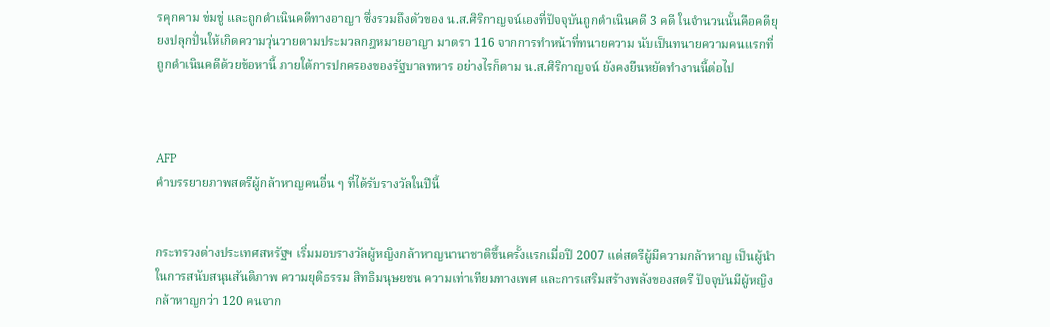รคุกคาม ข่มขู่ และถูกดำเนินคดีทางอาญา ซึ่งรวมถึงตัวของ น.ส.ศิริกาญจน์เองที่ปัจจุบันถูกดำเนินคดี 3 คดี ในจำนวนนั้นคือคดียุยงปลุกปั่นให้เกิดความวุ่นวายตามประมวลกฎหมายอาญา มาตรา 116 จากการทำหน้าที่ทนายความ นับเป็นทนายความคนแรกที่ถูกดำเนินคดีด้วยข้อหานี้ ภายใต้การปกครองของรัฐบาลทหาร อย่างไรก็ตาม น.ส.ศิริกาญจน์ ยังคงยืนหยัดทำงานนี้ต่อไป



AFP
คำบรรยายภาพสตรีผู้กล้าหาญคนอื่น ๆ ที่ได้รับรางวัลในปีนี้


กระทรวงต่างประเทศสหรัฐฯ เริ่มมอบรางวัลผู้หญิงกล้าหาญนานาชาติขึ้นครั้งแรกเมื่อปี 2007 แด่สตรีผู้มีความกล้าหาญ เป็นผู้นำในการสนับสนุนสันติภาพ ความยุติธรรม สิทธิมนุษยชน ความเท่าเทียมทางเพศ และการเสริมสร้างพลังของสตรี ปัจจุบันมีผู้หญิงกล้าหาญกว่า 120 คนจาก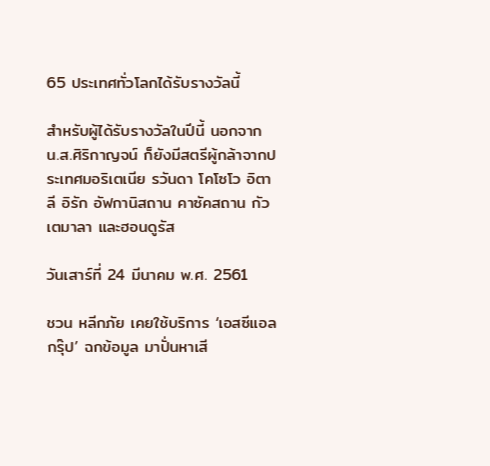65 ประเทศทั่วโลกได้รับรางวัลนี้

สำหรับผู้ได้รับรางวัลในปีนี้ นอกจาก น.ส.ศิริกาญจน์ ก็ยังมีสตรีผู้กล้าจากประเทศมอริเตเนีย รวันดา โคโซโว อิตาลี อิรัก อัฟกานิสถาน คาซัคสถาน กัวเตมาลา และฮอนดูรัส

วันเสาร์ที่ 24 มีนาคม พ.ศ. 2561

ชวน หลีกภัย เคยใช้บริการ ‘เอสซีแอลกรุ๊ป’ ฉกข้อมูล มาปั่นหาเสี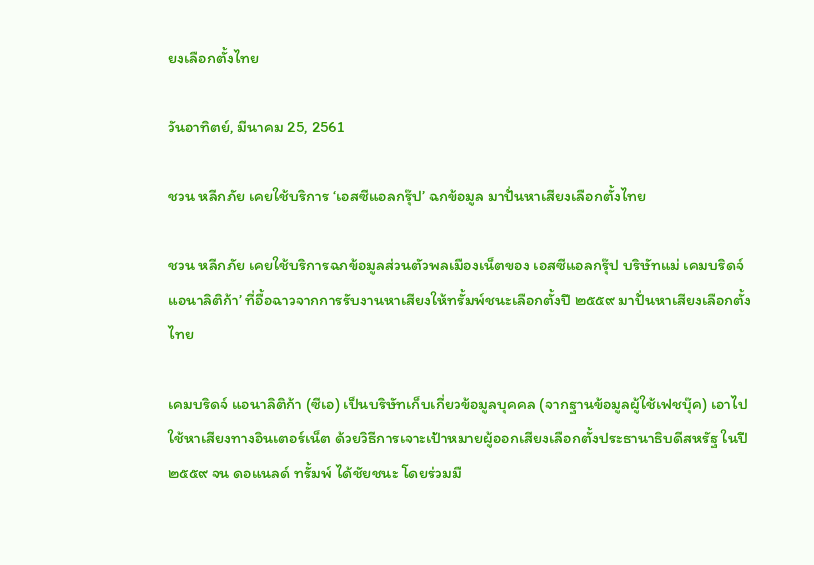ยงเลือกตั้งไทย

วันอาทิตย์, มีนาคม 25, 2561

ชวน หลีกภัย เคยใช้บริการ ‘เอสซีแอลกรุ๊ป’ ฉกข้อมูล มาปั่นหาเสียงเลือกตั้งไทย

ชวน หลีกภัย เคยใช้บริการฉกข้อมูลส่วนตัวพลเมืองเน็ตของ เอสซีแอลกรุ๊ป บริษัทแม่ เคมบริดจ์ แอนาลิติก้า’ ที่อื้อฉาวจากการรับงานหาเสียงให้ทรั้มพ์ชนะเลือกตั้งปี ๒๕๕๙ มาปั่นหาเสียงเลือกตั้งไทย

เคมบริดจ์ แอนาลิติก้า (ซีเอ) เป็นบริษัทเก็บเกี่ยวข้อมูลบุคคล (จากฐานข้อมูลผู้ใช้เฟชบุ๊ค) เอาไปใช้หาเสียงทางอินเตอร์เน็ต ด้วยวิธีการเจาะเป้าหมายผู้ออกเสียงเลือกตั้งประธานาธิบดีสหรัฐ ในปี ๒๕๕๙ จน ดอแนลด์ ทรั้มพ์ ได้ชัยชนะ โดยร่วมมื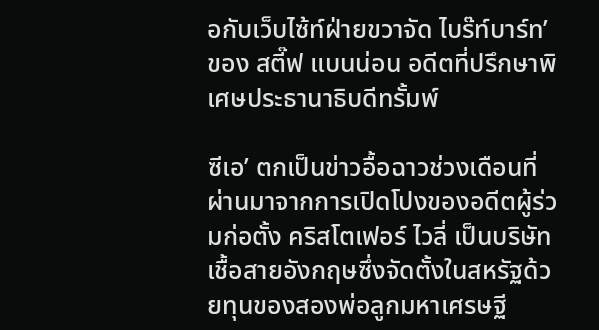อกับเว็บไซ้ท์ฝ่ายขวาจัด ไบร๊ท์บาร์ท’ ของ สตี๊ฟ แบนน่อน อดีตที่ปรึกษาพิเศษประธานาธิบดีทรั้มพ์

ซีเอ’ ตกเป็นข่าวอื้อฉาวช่วงเดือนที่ผ่านมาจากการเปิดโปงของอดีตผู้ร่วมก่อตั้ง คริสโตเฟอร์ ไวลี่ เป็นบริษัทเชื้อสายอังกฤษซึ่งจัดตั้งในสหรัฐด้วยทุนของสองพ่อลูกมหาเศรษฐี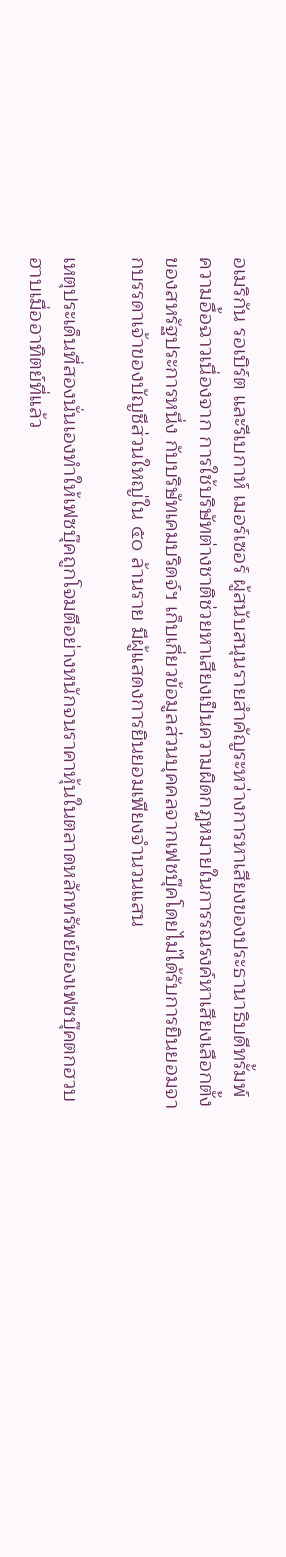อเมริกัน รอเบิร์ต และรีเบกาห์ เมอร์เซอร์ ผู้สนับสนุนรายสำคัญระหว่างการหาเสียงของประธานาธิบดีทรั้มพ์
ความอื้อฉาวเนื่องจาก การใช้บริษัทต่างชาติช่วยหาเสียงเป็นความผิดกฎหมายในการรณรงค์หาเสียงเลือกตั้งของสหรัฐประการหนึ่ง กับบริษัทเคมบริดจ์ฯ เก็บเกี่ยวข้อมูลส่วนบุคคลจากเฟชบุ๊คโดยไม่ได้รับการยินยอมจากบรรดาเจ้าของบัญชีส่วนใหญ่ใน ๕๐ ล้านราย มีผู้แสดงการยินยอมเพียงจำนวนแสน

เหตุประเด็นที่สองนั่นเองทำให้เฟซบุ๊คถูกโจมตีอย่างหนักจนราคาหุ้นในตลาดหลักทรัพย์ของเฟซบุ๊คตกฮวบฮาบเมื่ออาทิตย์ที่แล้ว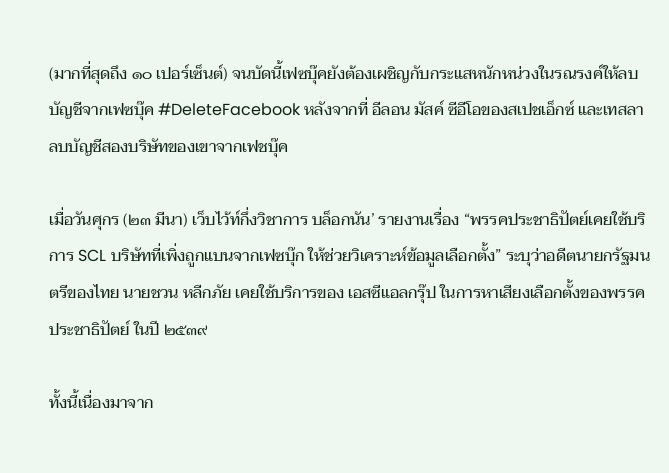(มากที่สุดถึง ๑๐ เปอร์เซ็นต์) จนบัดนี้เฟซบุ๊คยังต้องเผชิญกับกระแสหนักหน่วงในรณรงค์ให้ลบบัญชีจากเฟซบุ๊ค #DeleteFacebook หลังจากที่ อีลอน มัสค์ ซีอีโอของสเปชเอ็กซ์ และเทสลา ลบบัญชีสองบริษัทของเขาจากเฟชบุ๊ค

เมื่อวันศุกร (๒๓ มีนา) เว็บไว้ท์กึ่งวิชาการ บล็อกนัน’ รายงานเรื่อง “พรรคประชาธิปัตย์เคยใช้บริการ SCL บริษัทที่เพิ่งถูกแบนจากเฟซบุ๊ก ให้ช่วยวิเคราะห์ข้อมูลเลือกตั้ง” ระบุว่าอดีตนายกรัฐมนตรีของไทย นายชวน หลีกภัย เคยใช้บริการของ เอสซีแอลกรุ๊ป ในการหาเสียงเลือกตั้งของพรรคประชาธิปัตย์ ในปี ๒๕๓๙

ทั้งนี้เนื่องมาจาก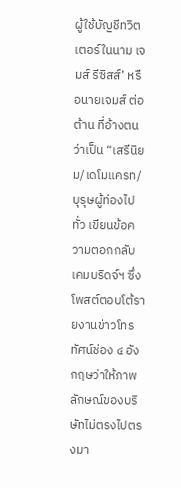ผู้ใช้บัญชีทวิตเตอร์ในนาม เจมส์ รีซิสส์’ หรือนายเจมส์ ต่อต้าน ที่อ้างตนว่าเป็น “เสรีนิยม/เดโมแครท/บุรุษผู้ท่องไปทั่ว เขียนข้อความตอกกลับเคมบริดจ์ฯ ซึ่งโพสต์ตอบโต้รายงานข่าวโทรทัศน์ช่อง ๔ อังกฤษว่าให้ภาพลักษณ์ของบริษัทไม่ตรงไปตรงมา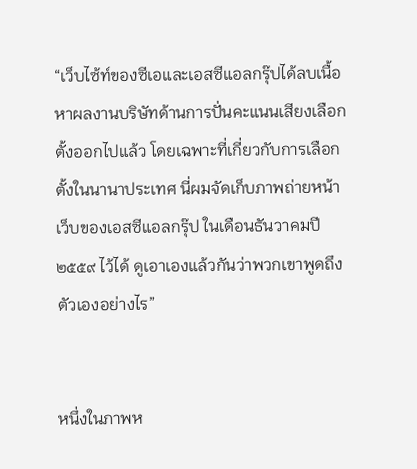“เว็บไซ้ท์ของซีเอและเอสซีแอลกรุ๊ปได้ลบเนื้อหาผลงานบริษัทด้านการปั่นคะแนนเสียงเลือกตั้งออกไปแล้ว โดยเฉพาะที่เกี่ยวกับการเลือกตั้งในนานาประเทศ นี่ผมจัดเก็บภาพถ่ายหน้าเว็บของเอสซีแอลกรุ๊ป ในเดือนธันวาคมปี ๒๕๕๙ ไว้ได้ ดูเอาเองแล้วกันว่าพวกเขาพูดถึงตัวเองอย่างไร”


หนึ่งในภาพห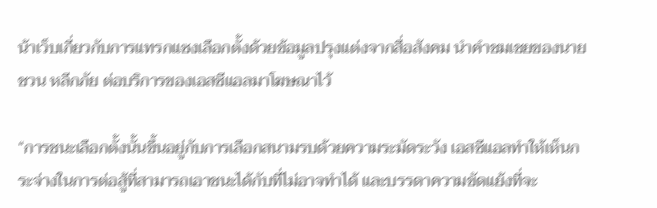น้าเว็บเกี่ยวกับการแทรกแซงเลือกตั้งด้วยข้อมูลปรุงแต่งจากสื่อสังคม นำคำชมเชยของนายชวน หลีกภัย ต่อบริการของเอสซีแอลมาโฆษณาไว้

“การชนะเลือกตั้งนั้นขึ้นอยู่กับการเลือกสนามรบด้วยความระมัดระวัง เอสซีแอลทำให้เห็นกระจ่างในการต่อสู้ที่สามารถเอาชนะได้กับที่ไม่อาจทำได้ และบรรดาความขัดแย้งที่จะ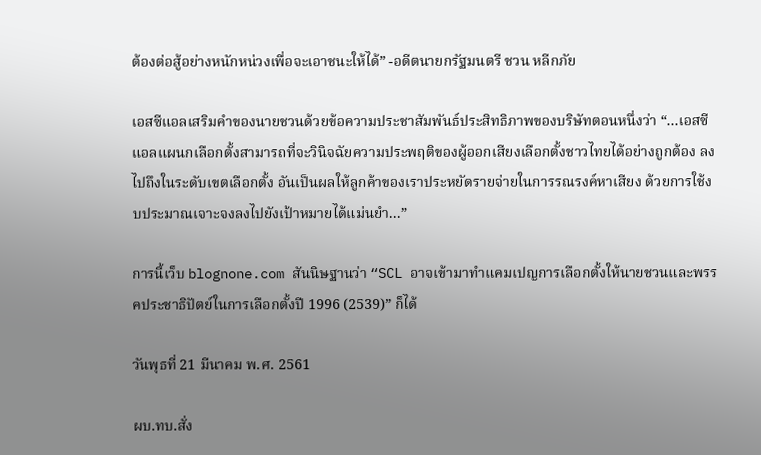ต้องต่อสู้อย่างหนักหน่วงเพื่อจะเอาชนะให้ได้” -อดีตนายกรัฐมนตรี ชวน หลีกภัย

เอสซีแอลเสริมคำของนายชวนด้วยข้อความประชาสัมพันธ์ประสิทธิภาพของบริษัทตอนหนึ่งว่า “...เอสซีแอลแผนกเลือกตั้งสามารถที่จะวินิจฉัยความประพฤติของผู้ออกเสียงเลือกตั้งชาวไทยได้อย่างถูกต้อง ลงไปถึงในระดับเขตเลือกตั้ง อันเป็นผลให้ลูกค้าของเราประหยัดรายจ่ายในการรณรงค์หาเสียง ด้วยการใช้งบประมาณเจาะจงลงไปยังเป้าหมายได้แม่นยำ...”

การนี้เว็บ blognone.com สันนิษฐานว่า “SCL อาจเข้ามาทำแคมเปญการเลือกตั้งให้นายชวนและพรรคประชาธิปัตย์ในการเลือกตั้งปี 1996 (2539)” ก็ได้

วันพุธที่ 21 มีนาคม พ.ศ. 2561

ผบ.ทบ.สั่ง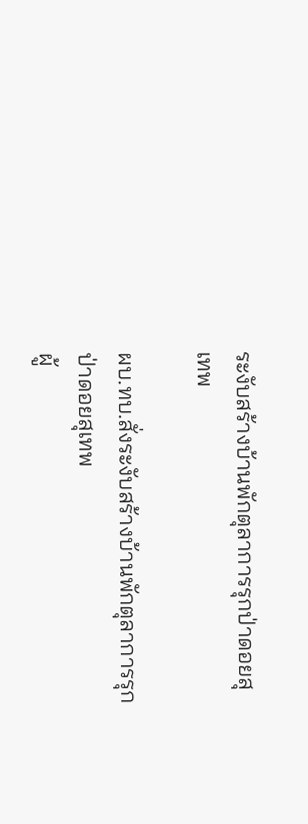ระงับสร้างบ้านพักตุลาการรุกป่าดอยสุเทพ

ผบ.ทบ.สั่งระงับสร้างบ้านพักตุลาการรุกป่าดอยสุเทพ
ผู้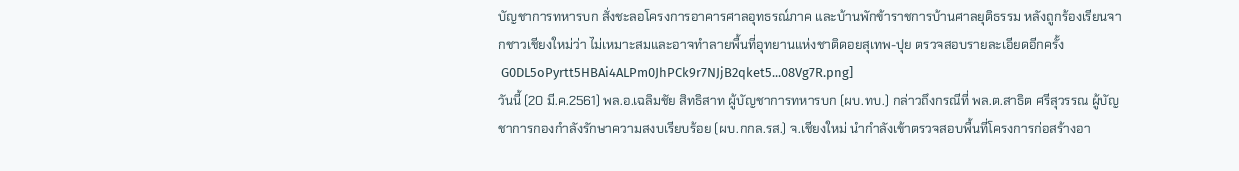บัญชาการทหารบก สั่งชะลอโครงการอาคารศาลอุทธรณ์ภาค และบ้านพักข้าราชการบ้านศาลยุติธรรม หลังถูกร้องเรียนจากชาวเชียงใหม่ว่า ไม่เหมาะสมและอาจทำลายพื้นที่อุทยานแห่งชาติดอยสุเทพ-ปุย ตรวจสอบรายละเอียดอีกครั้ง
 G0DL5oPyrtt5HBAi4ALPm0JhPCk9r7NJjB2qket5...08Vg7R.png]
วันนี้ (20 มี.ค.2561) พล.อ.เฉลิมชัย สิทธิสาท ผู้บัญชาการทหารบก (ผบ.ทบ.) กล่าวถึงกรณีที่ พล.ต.สาธิต ศรีสุวรรณ ผู้บัญชาการกองกำลังรักษาความสงบเรียบร้อย (ผบ.กกล.รส.) จ.เชียงใหม่ นำกำลังเข้าตรวจสอบพื้นที่โครงการก่อสร้างอา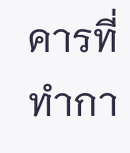คารที่ทำกา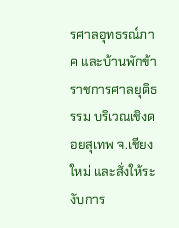รศาลอุทธรณ์ภาค และบ้านพักข้าราชการศาลยุติธรรม บริเวณเชิงดอยสุเทพ จ.เชียงใหม่ และสั่งให้ระงับการ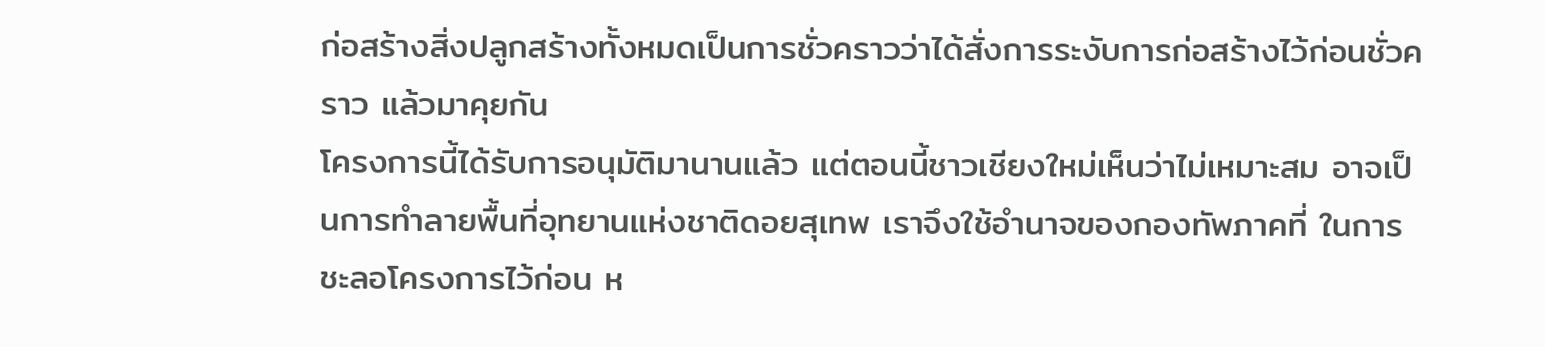ก่อสร้างสิ่งปลูกสร้างทั้งหมดเป็นการชั่วคราวว่าได้สั่งการระงับการก่อสร้างไว้ก่อนชั่วคราว แล้วมาคุยกัน
โครงการนี้ได้รับการอนุมัติมานานแล้ว แต่ตอนนี้ชาวเชียงใหม่เห็นว่าไม่เหมาะสม อาจเป็นการทำลายพื้นที่อุทยานแห่งชาติดอยสุเทพ เราจึงใช้อำนาจของกองทัพภาคที่ ในการชะลอโครงการไว้ก่อน ห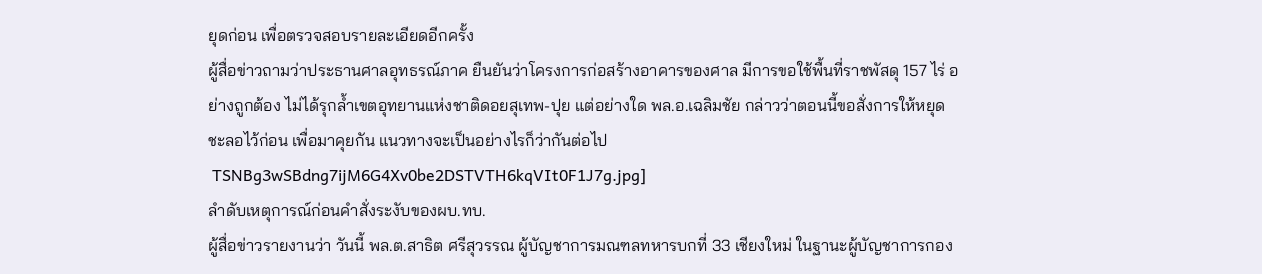ยุดก่อน เพื่อตรวจสอบรายละเอียดอีกครั้ง
ผู้สื่อข่าวถามว่าประธานศาลอุทธรณ์ภาค ยืนยันว่าโครงการก่อสร้างอาคารของศาล มีการขอใช้พื้นที่ราชพัสดุ 157 ไร่ อย่างถูกต้อง ไม่ได้รุกล้ำเขตอุทยานแห่งชาติดอยสุเทพ-ปุย แต่อย่างใด พล.อ.เฉลิมชัย กล่าวว่าตอนนี้ขอสั่งการให้หยุด ชะลอไว้ก่อน เพื่อมาคุยกัน แนวทางจะเป็นอย่างไรก็ว่ากันต่อไป
 TSNBg3wSBdng7ijM6G4Xv0be2DSTVTH6kqVIt0F1J7g.jpg]
ลำดับเหตุการณ์ก่อนคำสั่งระงับของผบ.ทบ.
ผู้สื่อข่าวรายงานว่า วันนี้ พล.ต.สาธิต ศรีสุวรรณ ผู้บัญชาการมณฑลทหารบกที่ 33 เชียงใหม่ ในฐานะผู้บัญชาการกอง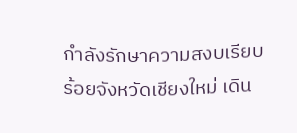กำลังรักษาความสงบเรียบร้อยจังหวัดเชียงใหม่ เดิน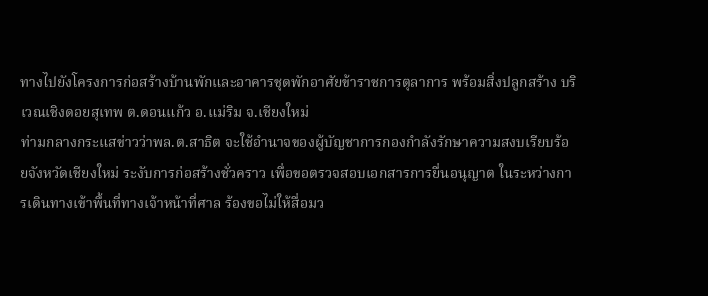ทางไปยังโครงการก่อสร้างบ้านพักและอาคารชุดพักอาศัยข้าราชการตุลาการ พร้อมสิ่งปลูกสร้าง บริเวณเชิงดอยสุเทพ ต.ดอนแก้ว อ.แม่ริม จ.เชียงใหม่
ท่ามกลางกระแสข่าวว่าพล.ต.สาธิต จะใช้อำนาจของผู้บัญชาการกองกำลังรักษาความสงบเรียบร้อยจังหวัดเชียงใหม่ ระงับการก่อสร้างชั่วคราว เพื่อขอตรวจสอบเอกสารการยื่นอนุญาต ในระหว่างการเดินทางเข้าพื้นที่ทางเจ้าหน้าที่ศาล ร้องขอไม่ให้สื่อมว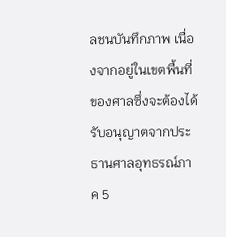ลชนบันทึกภาพ เนื่องจากอยู่ในเขตพื้นที่ของศาลซึ่งจะต้องได้รับอนุญาตจากประธานศาลอุทธรณ์ภาค 5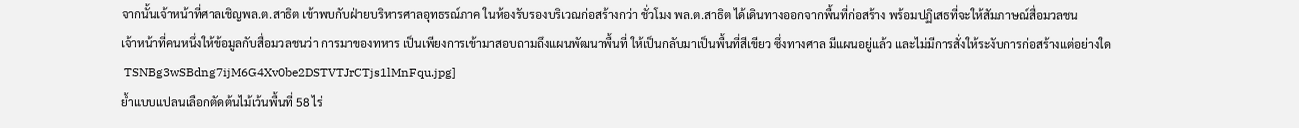จากนั้นเจ้าหน้าที่ศาลเชิญพล.ต.สาธิต เข้าพบกับฝ่ายบริหารศาลอุทธรณ์ภาค ในห้องรับรองบริเวณก่อสร้างกว่า ชั่วโมง พล.ต.สาธิต ได้เดินทางออกจากพื้นที่ก่อสร้าง พร้อมปฏิเสธที่จะให้สัมภาษณ์สื่อมวลชน
เจ้าหน้าที่คนหนึ่งให้ข้อมูลกับสื่อมวลชนว่า การมาของทหาร เป็นเพียงการเข้ามาสอบถามถึงแผนพัฒนาพื้นที่ ให้เป็นกลับมาเป็นพื้นที่สีเขียว ซึ่งทางศาล มีแผนอยู่แล้ว และไม่มีการสั่งให้ระงับการก่อสร้างแต่อย่างใด
 TSNBg3wSBdng7ijM6G4Xv0be2DSTVTJrCTjs1lMnFqu.jpg]
ย้ำแบบแปลนเลือกตัดต้นไม้เว้นพื้นที่ 58 ไร่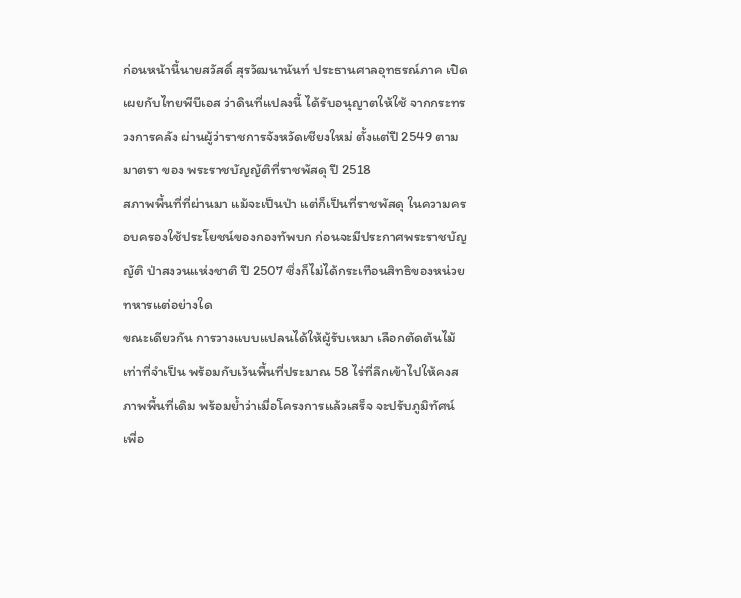ก่อนหน้านี้นายสวัสดิ์ สุรวัฒนานันท์ ประธานศาลอุทธรณ์ภาค เปิดเผยกับไทยพีบีเอส ว่าดินที่แปลงนี้ ได้รับอนุญาตให้ใช้ จากกระทรวงการคลัง ผ่านผู้ว่าราชการจังหวัดเชียงใหม่ ตั้งแต่ปี 2549 ตามมาตรา ของ พระราชบัญญัติที่ราชพัสดุ ปี 2518
สภาพพื้นที่ที่ผ่านมา แม้จะเป็นป่า แต่ก็เป็นที่ราชพัสดุ ในความครอบครองใช้ประโยชน์ของกองทัพบก ก่อนจะมีประกาศพระราชบัญญัติ ป่าสงวนแห่งชาติ ปี 2507 ซึ่งก็ไม่ได้กระเทือนสิทธิของหน่วยทหารแต่อย่างใด
ขณะเดียวกัน การวางแบบแปลนได้ให้ผู้รับเหมา เลือกตัดต้นไม้ เท่าที่จำเป็น พร้อมกับเว้นพื้นที่ประมาณ 58 ไร่ที่ลึกเข้าไปให้คงสภาพพื้นที่เดิม พร้อมย้ำว่าเมื่อโครงการแล้วเสร็จ จะปรับภูมิทัศน์ เพื่อ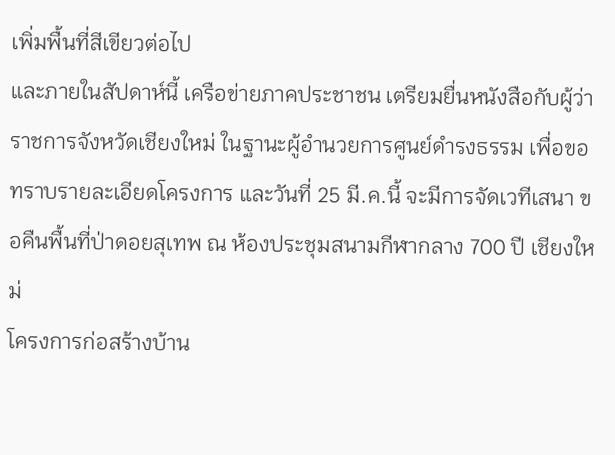เพิ่มพื้นที่สีเขียวต่อไป
และภายในสัปดาห์นี้ เครือข่ายภาคประชาชน เตรียมยื่นหนังสือกับผู้ว่าราชการจังหวัดเชียงใหม่ ในฐานะผู้อำนวยการศูนย์ดำรงธรรม เพื่อขอทราบรายละเอียดโครงการ และวันที่ 25 มี.ค.นี้ จะมีการจัดเวทีเสนา ขอคืนพื้นที่ป่าดอยสุเทพ ณ ห้องประชุมสนามกีฬากลาง 700 ปี เชียงใหม่
โครงการก่อสร้างบ้าน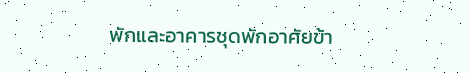พักและอาคารชุดพักอาศัยข้า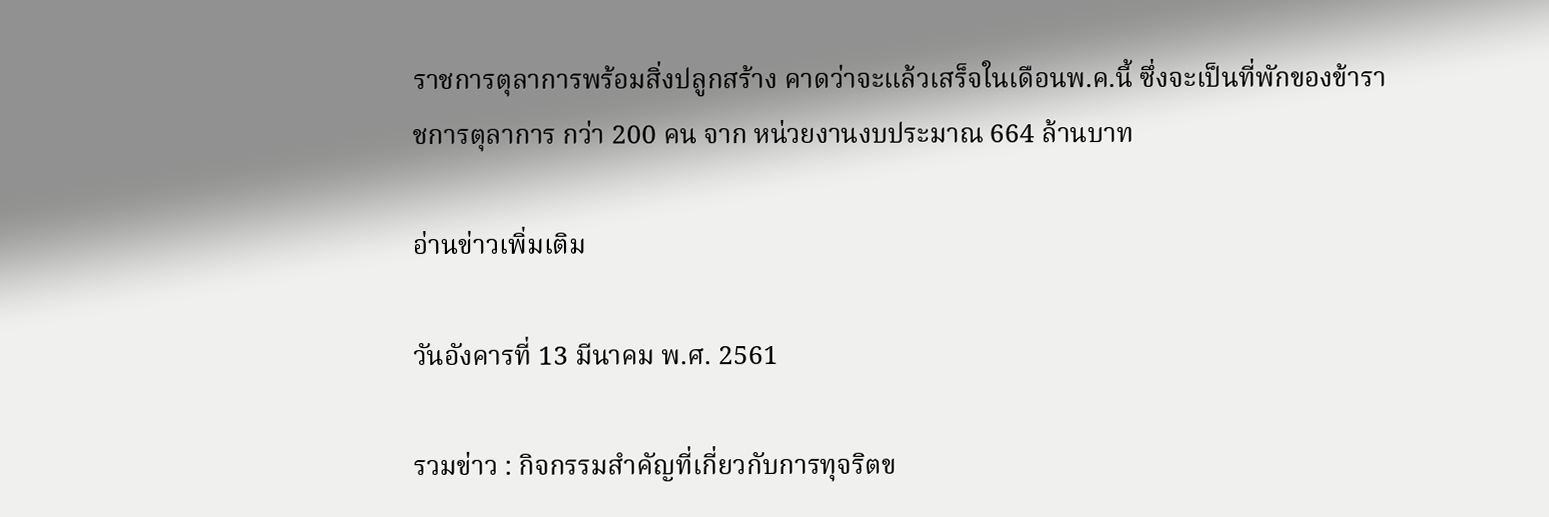ราชการตุลาการพร้อมสิ่งปลูกสร้าง คาดว่าจะแล้วเสร็จในเดือนพ.ค.นี้ ซึ่งจะเป็นที่พักของข้าราชการตุลาการ กว่า 200 คน จาก หน่วยงานงบประมาณ 664 ล้านบาท

อ่านข่าวเพิ่มเติม

วันอังคารที่ 13 มีนาคม พ.ศ. 2561

รวมข่าว : กิจกรรมสำคัญที่เกี่ยวกับการทุจริตข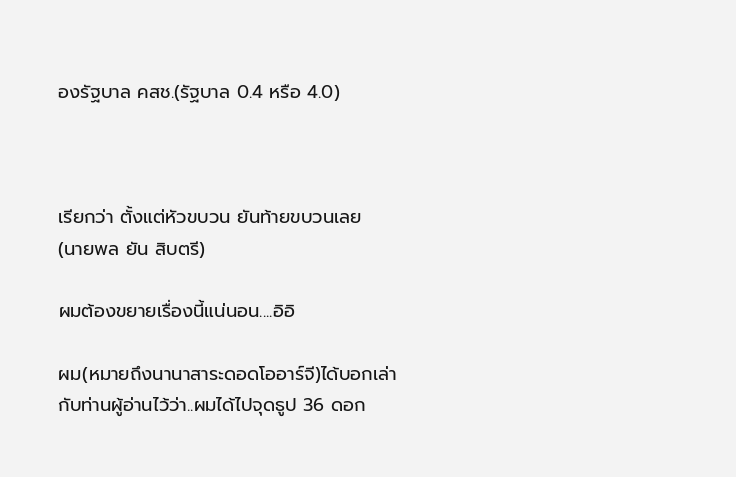องรัฐบาล คสช.(รัฐบาล 0.4 หรือ 4.0)



เรียกว่า ตั้งแต่หัวขบวน ยันท้ายขบวนเลย
(นายพล ยัน สิบตรี)

ผมต้องขยายเรื่องนี้แน่นอน....อิอิ

ผม(หมายถึงนานาสาระดอดโออาร์จี)ได้บอกเล่ากับท่านผู้อ่านไว้ว่า..ผมได้ไปจุดธูป 36 ดอก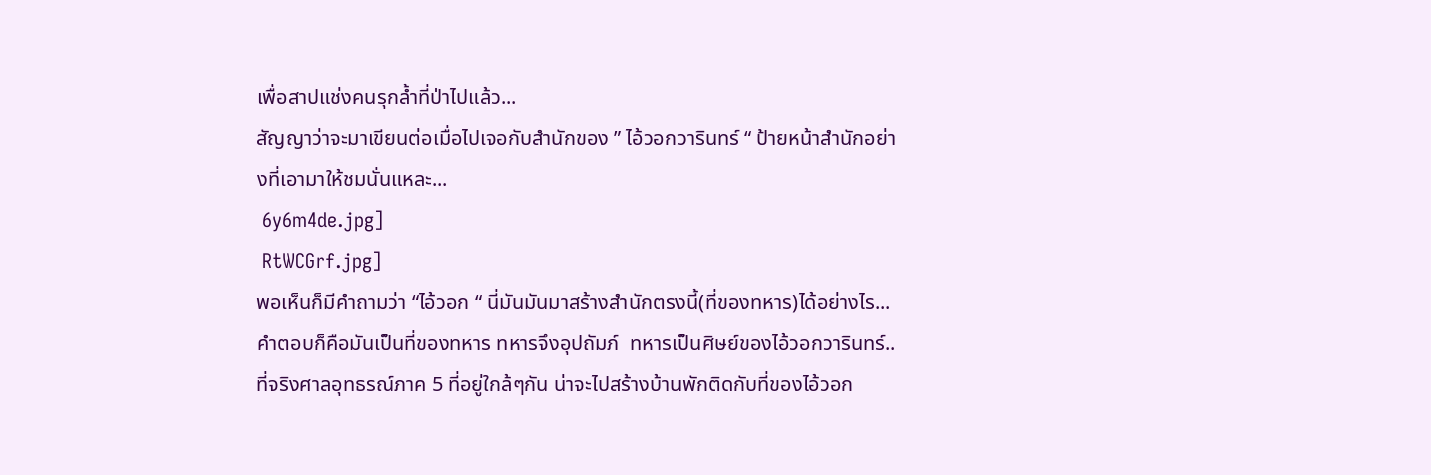เพื่อสาปแช่งคนรุกล้ำที่ป่าไปแล้ว...
สัญญาว่าจะมาเขียนต่อเมื่อไปเจอกับสำนักของ ” ไอ้วอกวารินทร์ “ ป้ายหน้าสำนักอย่างที่เอามาให้ชมนั่นแหละ...
 6y6m4de.jpg]
 RtWCGrf.jpg]
พอเห็นก็มีคำถามว่า “ไอ้วอก “ นี่มันมันมาสร้างสำนักตรงนี้(ที่ของทหาร)ได้อย่างไร...
คำตอบก็คือมันเป็นที่ของทหาร ทหารจึงอุปถัมภ์  ทหารเป็นศิษย์ของไอ้วอกวารินทร์..
ที่จริงศาลอุทธรณ์ภาค 5 ที่อยู่ใกล้ๆกัน น่าจะไปสร้างบ้านพักติดกับที่ของไอ้วอก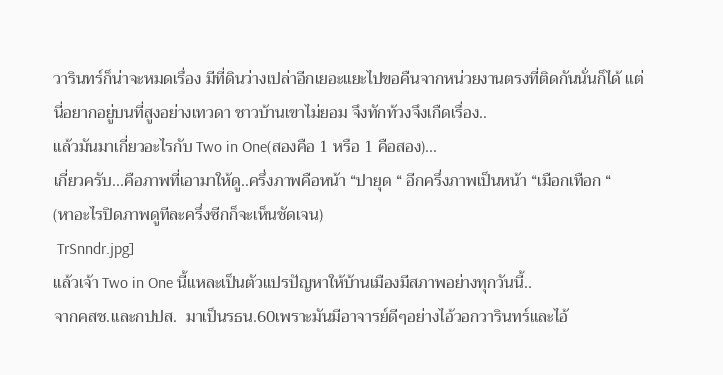วารินทร์ก็น่าจะหมดเรื่อง มีที่ดินว่างเปล่าอีกเยอะแยะไปขอคืนจากหน่วยงานตรงที่ติดกันนั่นก็ได้ แต่นี่อยากอยู่บนที่สูงอย่างเทวดา ชาวบ้านเขาไม่ยอม จึงทักท้วงจึงเกืดเรื่อง..
แล้วมันมาเกี่ยวอะไรกับ Two in One(สองคือ 1 หรือ 1 คือสอง)...
เกี่ยวครับ...คือภาพที่เอามาให้ดู..ครึ่งภาพคือหน้า “ปายุด “ อีกครึ่งภาพเป็นหน้า “เมือกเทือก “
(หาอะไรปิดภาพดูทีละครึ่งซีกก็จะเห็นชัดเจน)
 TrSnndr.jpg]
แล้วเจ้า Two in One นี้แหละเป็นตัวแปรปัญหาให้บ้านเมืองมีสภาพอย่างทุกวันนี้..
จากคสช.และกปปส.  มาเป็นรธน.60เพราะมันมีอาจารย์ดีๆอย่างไอ้วอกวารินทร์และไอ้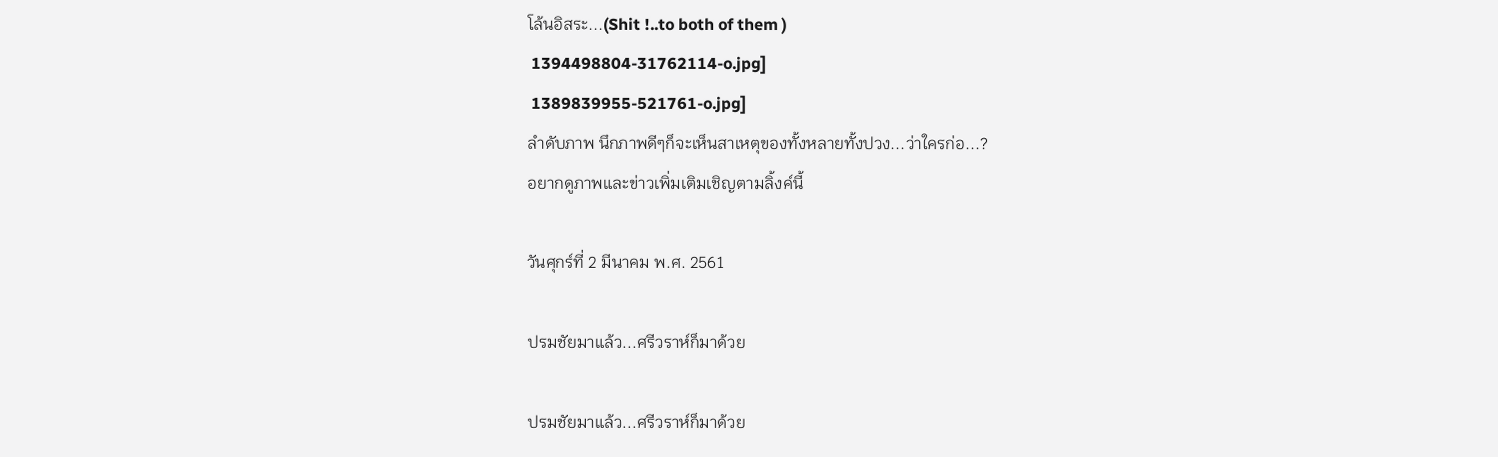โล้นอิสระ...(Shit !..to both of them )
 1394498804-31762114-o.jpg]
 1389839955-521761-o.jpg]
ลำดับภาพ นึกภาพดีๆก็จะเห็นสาเหตุของทั้งหลายทั้งปวง...ว่าใครก่อ...?
อยากดูภาพและข่าวเพิ่มเติมเชิญตามลิ้งค์นี้

วันศุกร์ที่ 2 มีนาคม พ.ศ. 2561

ปรมชัยมาแล้ว...ศรีวราห์ก็มาด้วย

ปรมชัยมาแล้ว...ศรีวราห์ก็มาด้วย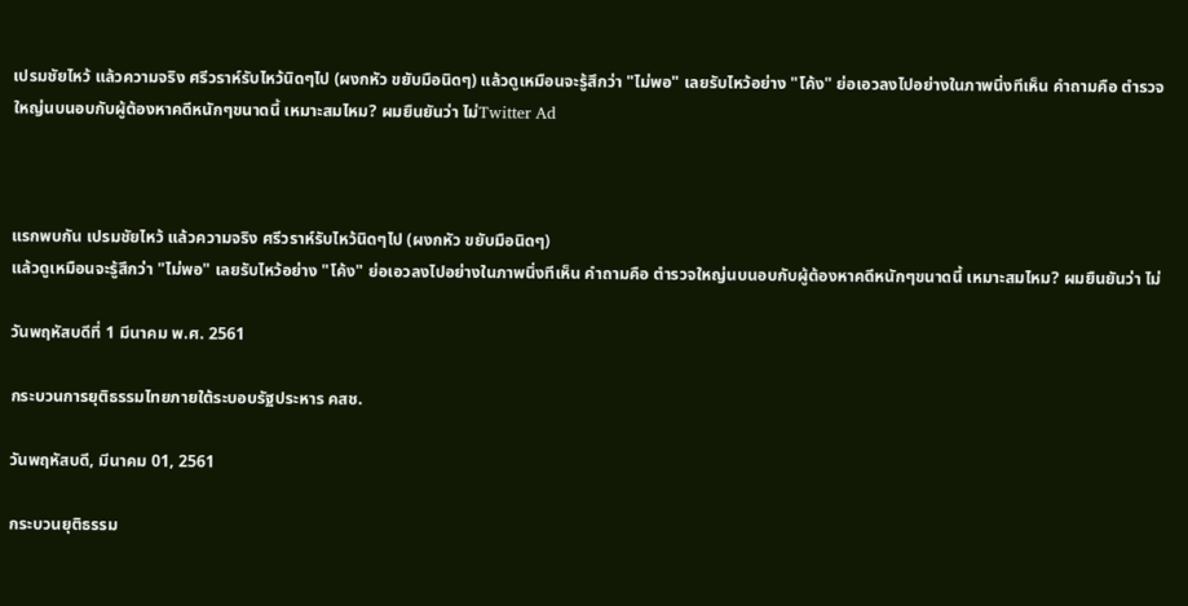เปรมชัยไหว้ แล้วความจริง ศรีวราห์รับไหว้นิดๆไป (ผงกหัว ขยับมือนิดๆ) แล้วดูเหมือนจะรู้สึกว่า "ไม่พอ" เลยรับไหว้อย่าง "โค้ง" ย่อเอวลงไปอย่างในภาพนิ่งทีเห็น คำถามคือ ตำรวจใหญ่นบนอบกับผู้ต้องหาคดีหนักๆขนาดนี้ เหมาะสมไหม? ผมยืนยันว่า ไม่Twitter Ad



แรกพบกัน เปรมชัยไหว้ แล้วความจริง ศรีวราห์รับไหว้นิดๆไป (ผงกหัว ขยับมือนิดๆ)
แล้วดูเหมือนจะรู้สึกว่า "ไม่พอ" เลยรับไหว้อย่าง "โค้ง" ย่อเอวลงไปอย่างในภาพนิ่งทีเห็น คำถามคือ ตำรวจใหญ่นบนอบกับผู้ต้องหาคดีหนักๆขนาดนี้ เหมาะสมไหม? ผมยืนยันว่า ไม่

วันพฤหัสบดีที่ 1 มีนาคม พ.ศ. 2561

กระบวนการยุติธรรมไทยภายใต้ระบอบรัฐประหาร คสช.

วันพฤหัสบดี, มีนาคม 01, 2561

กระบวนยุติธรรม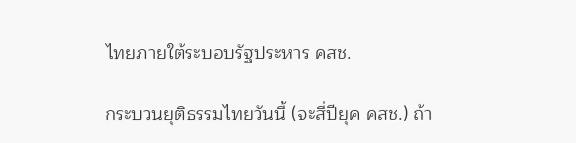ไทยภายใต้ระบอบรัฐประหาร คสช.

กระบวนยุติธรรมไทยวันนี้ (จะสี่ปียุค คสช.) ถ้า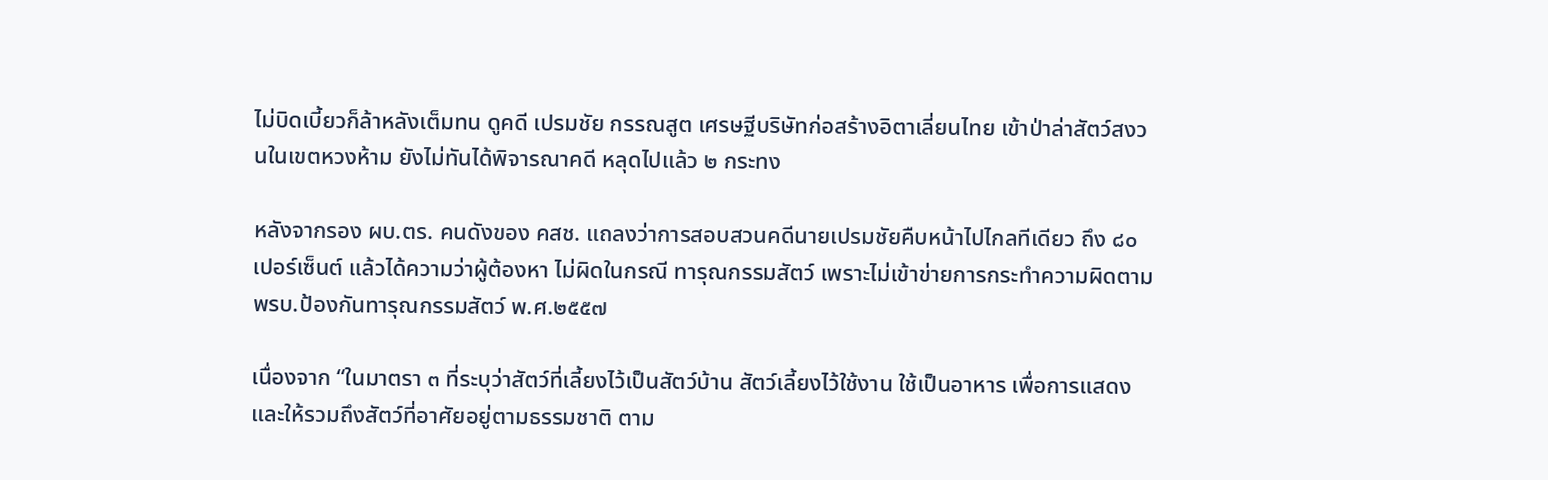ไม่บิดเบี้ยวก็ล้าหลังเต็มทน ดูคดี เปรมชัย กรรณสูต เศรษฐีบริษัทก่อสร้างอิตาเลี่ยนไทย เข้าป่าล่าสัตว์สงวนในเขตหวงห้าม ยังไม่ทันได้พิจารณาคดี หลุดไปแล้ว ๒ กระทง

หลังจากรอง ผบ.ตร. คนดังของ คสช. แถลงว่าการสอบสวนคดีนายเปรมชัยคืบหน้าไปไกลทีเดียว ถึง ๘๐ เปอร์เซ็นต์ แล้วได้ความว่าผู้ต้องหา ไม่ผิดในกรณี ทารุณกรรมสัตว์ เพราะไม่เข้าข่ายการกระทำความผิดตาม พรบ.ป้องกันทารุณกรรมสัตว์ พ.ศ.๒๕๕๗

เนื่องจาก “ในมาตรา ๓ ที่ระบุว่าสัตว์ที่เลี้ยงไว้เป็นสัตว์บ้าน สัตว์เลี้ยงไว้ใช้งาน ใช้เป็นอาหาร เพื่อการแสดง และให้รวมถึงสัตว์ที่อาศัยอยู่ตามธรรมชาติ ตาม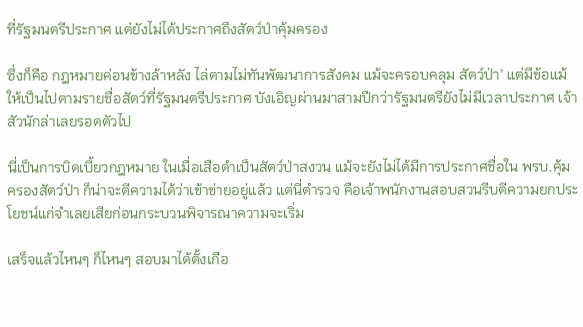ที่รัฐมนตรีประกาศ แต่ยังไม่ได้ประกาศถึงสัตว์ป่าคุ้มครอง

ซึ่งก็คือ กฎหมายค่อนข้างล้าหลัง ไล่ตามไม่ทันพัฒนาการสังคม แม้จะครอบคลุม สัตว์ป่า’ แต่มีข้อแม้ให้เป็นไปตามรายชื่อสัตว์ที่รัฐมนตรีประกาศ บังเอิญผ่านมาสามปีกว่ารัฐมนตรียังไม่มีเวลาประกาศ เจ้าสัวนักล่าเลยรอดตัวไป

นี่เป็นการบิดเบี้ยวกฎหมาย ในเมื่อเสือดำเป็นสัตว์ป่าสงวน แม้จะยังไม่ได้มีการประกาศชื่อใน พรบ.คุ้มครองสัตว์ป่า ก็น่าจะตีความได้ว่าเข้าข่ายอยู่แล้ว แต่นี่ตำรวจ คือเจ้าพนักงานสอบสวนรีบตีความยกประโยชน์แก่จำเลยเสียก่อนกระบวนพิจารณาความจะเริ่ม

เสร็จแล้วไหนๆ ก็ไหนๆ สอบมาได้ตั้งเกือ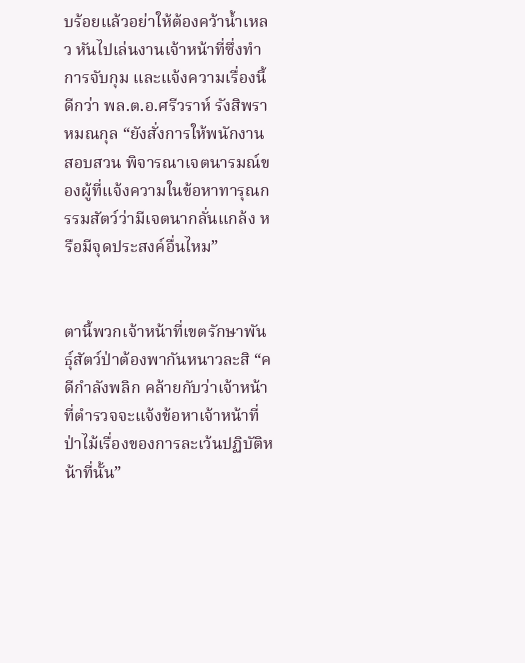บร้อยแล้วอย่าให้ต้องคว้าน้ำเหลว หันไปเล่นงานเจ้าหน้าที่ซึ่งทำการจับกุม และแจ้งความเรื่องนี้ดีกว่า พล.ต.อ.ศรีวราห์ รังสิพราหมณกุล “ยังสั่งการให้พนักงานสอบสวน พิจารณาเจตนารมณ์ของผู้ที่แจ้งความในข้อหาทารุณกรรมสัตว์ว่ามีเจตนากลั่นแกล้ง หรือมีจุดประสงค์อื่นไหม”


ตานี้พวกเจ้าหน้าที่เขตรักษาพันธุ์สัตว์ป่าต้องพากันหนาวละสิ “คดีกำลังพลิก คล้ายกับว่าเจ้าหน้าที่ตำรวจจะแจ้งข้อหาเจ้าหน้าที่ป่าไม้เรื่องของการละเว้นปฏิบัติหน้าที่นั้น”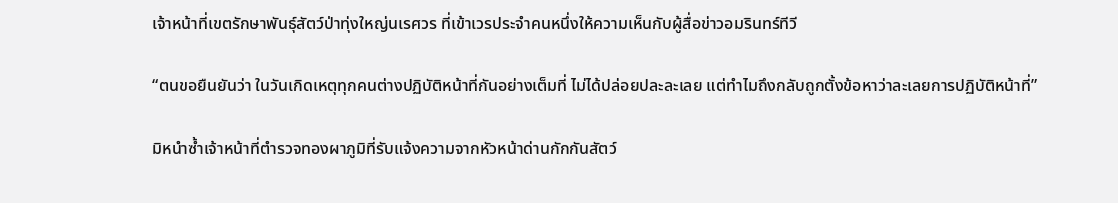เจ้าหน้าที่เขตรักษาพันธุ์สัตว์ป่าทุ่งใหญ่นเรศวร ที่เข้าเวรประจำคนหนึ่งให้ความเห็นกับผู้สื่อข่าวอมรินทร์ทีวี

“ตนขอยืนยันว่า ในวันเกิดเหตุทุกคนต่างปฏิบัติหน้าที่กันอย่างเต็มที่ ไม่ได้ปล่อยปละละเลย แต่ทำไมถึงกลับถูกตั้งข้อหาว่าละเลยการปฏิบัติหน้าที่”

มิหนำซ้ำเจ้าหน้าที่ตำรวจทองผาภูมิที่รับแจ้งความจากหัวหน้าด่านกักกันสัตว์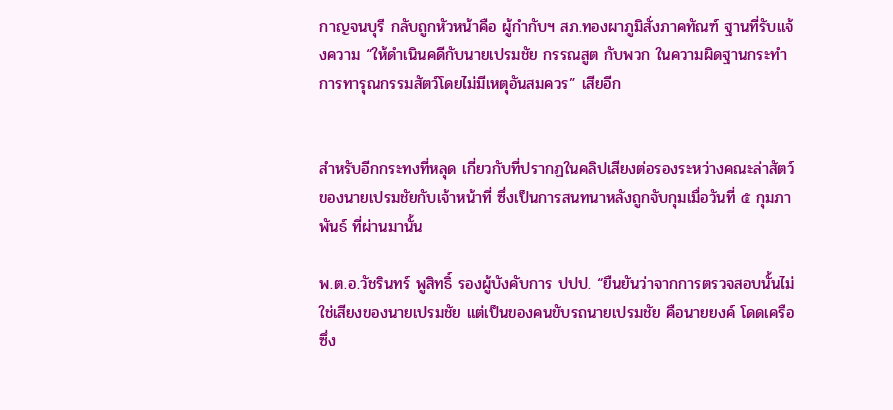กาญจนบุรี กลับถูกหัวหน้าคือ ผู้กำกับฯ สภ.ทองผาภูมิสั่งภาคทัณฑ์ ฐานที่รับแจ้งความ “ให้ดำเนินคดีกับนายเปรมชัย กรรณสูต กับพวก ในความผิดฐานกระทำการทารุณกรรมสัตว์โดยไม่มีเหตุอันสมควร” เสียอีก


สำหรับอีกกระทงที่หลุด เกี่ยวกับที่ปรากฏในคลิปเสียงต่อรองระหว่างคณะล่าสัตว์ของนายเปรมชัยกับเจ้าหน้าที่ ซึ่งเป็นการสนทนาหลังถูกจับกุมเมื่อวันที่ ๕ กุมภาพันธ์ ที่ผ่านมานั้น

พ.ต.อ.วัชรินทร์ พูสิทธิ์ รองผู้บังคับการ ปปป. “ยืนยันว่าจากการตรวจสอบนั้นไม่ใช่เสียงของนายเปรมชัย แต่เป็นของคนขับรถนายเปรมชัย คือนายยงค์ โดดเครือ ซึ่ง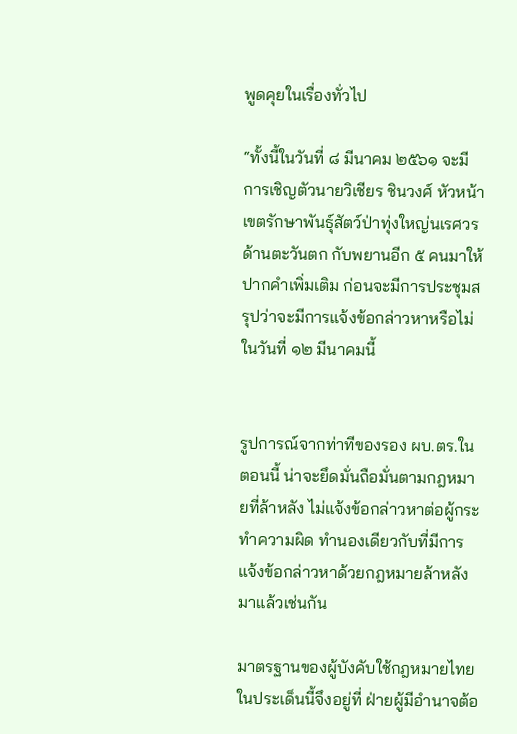พูดคุยในเรื่องทั่วไป

“ทั้งนี้ในวันที่ ๘ มีนาคม ๒๕๖๑ จะมีการเชิญตัวนายวิเชียร ชินวงศ์ หัวหน้าเขตรักษาพันธุ์สัตว์ป่าทุ่งใหญ่นเรศวรด้านตะวันตก กับพยานอีก ๕ คนมาให้ปากคำเพิ่มเติม ก่อนจะมีการประชุมสรุปว่าจะมีการแจ้งข้อกล่าวหาหรือไม่ในวันที่ ๑๒ มีนาคมนี้


รูปการณ์จากท่าทีของรอง ผบ.ตร.ในตอนนี้ น่าจะยึดมั่นถือมั่นตามกฎหมายที่ล้าหลัง ไม่แจ้งข้อกล่าวหาต่อผู้กระทำความผิด ทำนองเดียวกับที่มีการแจ้งข้อกล่าวหาด้วยกฎหมายล้าหลังมาแล้วเช่นกัน

มาตรฐานของผู้บังคับใช้กฎหมายไทยในประเด็นนี้จึงอยู่ที่ ฝ่ายผู้มีอำนาจต้อ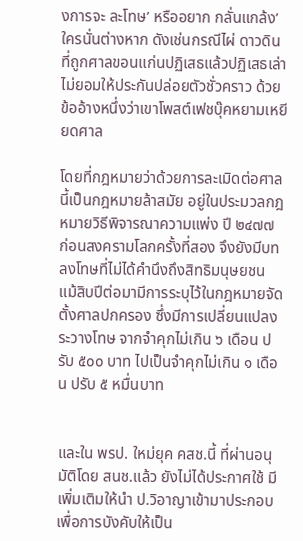งการจะ ละโทษ’ หรืออยาก กลั่นแกล้ง’ ใครนั่นต่างหาก ดังเช่นกรณีไผ่ ดาวดิน ที่ถูกศาลขอนแก่นปฏิเสธแล้วปฏิเสธเล่าไม่ยอมให้ประกันปล่อยตัวชั่วคราว ด้วยข้ออ้างหนึ่งว่าเขาโพสต์เฟชบุ๊คหยามเหยียดศาล

โดยที่กฎหมายว่าด้วยการละเมิดต่อศาลนี้เป็นกฎหมายล้าสมัย อยู่ในประมวลกฎหมายวิธีพิจารณาความแพ่ง ปี ๒๔๗๗ ก่อนสงครามโลกครั้งที่สอง จึงยังมีบทลงโทษที่ไม่ได้คำนึงถึงสิทธิมนุษยชน แม้สิบปีต่อมามีการระบุไว้ในกฎหมายจัดตั้งศาลปกครอง ซึ่งมีการเปลี่ยนแปลงระวางโทษ จากจำคุกไม่เกิน ๖ เดือน ปรับ ๕๐๐ บาท ไปเป็นจำคุกไม่เกิน ๑ เดือน ปรับ ๕ หมื่นบาท


และใน พรป. ใหม่ยุค คสช.นี้ ที่ผ่านอนุมัติโดย สนช.แล้ว ยังไม่ได้ประกาศใช้ มีเพิ่มเติมให้นำ ป.วิอาญาเข้ามาประกอบเพื่อการบังคับให้เป็น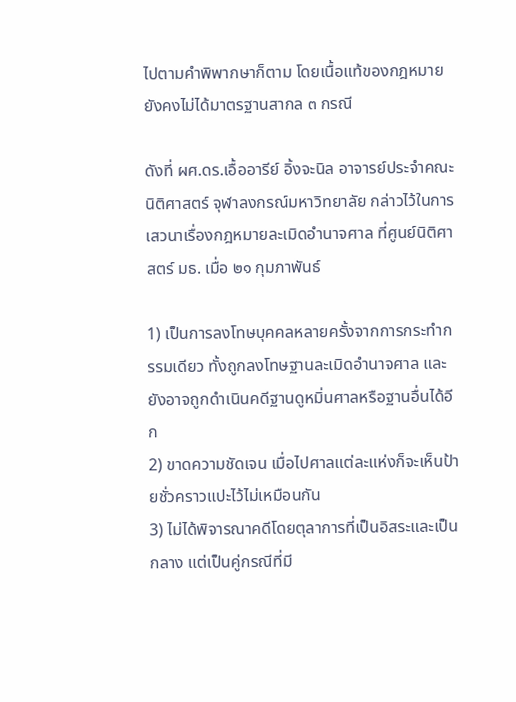ไปตามคำพิพากษาก็ตาม โดยเนื้อแท้ของกฎหมายยังคงไม่ได้มาตรฐานสากล ๓ กรณี

ดังที่ ผศ.ดร.เอื้ออารีย์ อิ้งจะนิล อาจารย์ประจำคณะนิติศาสตร์ จุฬาลงกรณ์มหาวิทยาลัย กล่าวไว้ในการเสวนาเรื่องกฎหมายละเมิดอำนาจศาล ที่ศูนย์นิติศาสตร์ มธ. เมื่อ ๒๑ กุมภาพันธ์

1) เป็นการลงโทษบุคคลหลายครั้งจากการกระทำกรรมเดียว ทั้งถูกลงโทษฐานละเมิดอำนาจศาล และยังอาจถูกดำเนินคดีฐานดูหมิ่นศาลหรือฐานอื่นได้อีก
2) ขาดความชัดเจน เมื่อไปศาลแต่ละแห่งก็จะเห็นป้ายชั่วคราวแปะไว้ไม่เหมือนกัน
3) ไม่ได้พิจารณาคดีโดยตุลาการที่เป็นอิสระและเป็นกลาง แต่เป็นคู่กรณีที่มี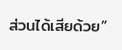ส่วนได้เสียด้วย”